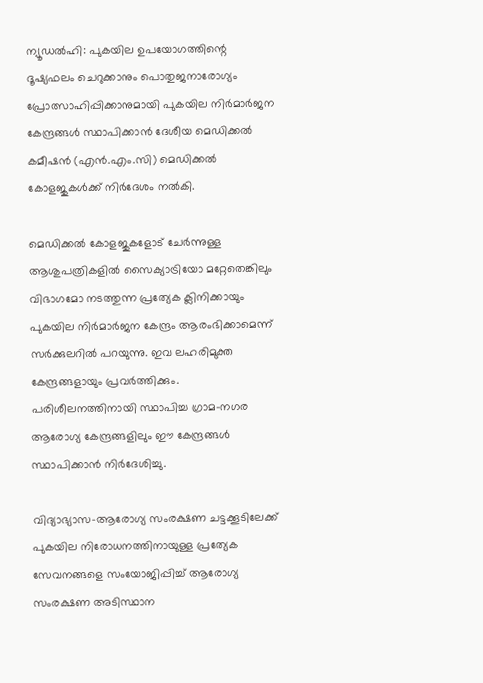ന്യൂഡൽഹി: പുകയില ഉപയോഗത്തിന്റെ ദൂഷ്യഫലം ചെറുക്കാനും പൊതുജനാരോഗ്യം പ്രോത്സാഹിപ്പിക്കാനുമായി പുകയില നിർമാർജന കേന്ദ്രങ്ങൾ സ്ഥാപിക്കാൻ ദേശീയ മെഡിക്കൽ കമീഷൻ (എൻ.എം.സി) മെഡിക്കൽ കോളജുകൾക്ക് നിർദേശം നൽകി.

മെഡിക്കൽ കോളജുകളോട് ചേർന്നുള്ള ആശുപത്രികളിൽ സൈക്യാട്രിയോ മറ്റേതെങ്കിലും വിഭാഗമോ നടത്തുന്ന പ്രത്യേക ക്ലിനിക്കായും പുകയില നിർമാർജന കേന്ദ്രം ആരംഭിക്കാമെന്ന് സർക്കുലറിൽ പറയുന്നു. ഇവ ലഹരിമുക്ത കേന്ദ്രങ്ങളായും പ്രവർത്തിക്കും. പരിശീലനത്തിനായി സ്ഥാപിച്ച ഗ്രാമ-നഗര ആരോഗ്യ കേന്ദ്രങ്ങളിലും ഈ കേന്ദ്രങ്ങൾ സ്ഥാപിക്കാൻ നിർദേശിച്ചു.

വിദ്യാഭ്യാസ-ആരോഗ്യ സംരക്ഷണ ചട്ടക്കൂടിലേക്ക് പുകയില നിരോധനത്തിനായുള്ള പ്രത്യേക സേവനങ്ങളെ സംയോജിപ്പിച്ച് ആരോഗ്യ സംരക്ഷണ അടിസ്ഥാന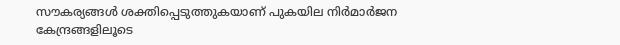സൗകര്യങ്ങൾ ശക്തിപ്പെടുത്തുകയാണ് പുകയില നിർമാർജന കേന്ദ്രങ്ങളിലൂടെ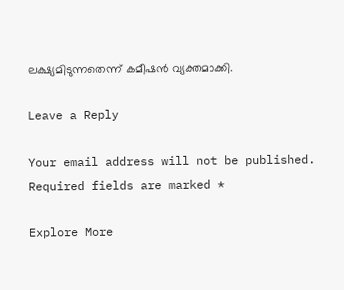ലക്ഷ്യമിടുന്നതെന്ന് കമീഷൻ വ്യക്തമാക്കി.

Leave a Reply

Your email address will not be published. Required fields are marked *

Explore More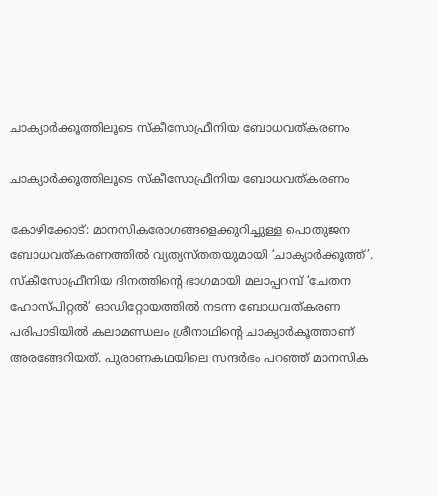ചാക്യാർക്കൂത്തിലൂടെ സ്കീസോഫ്രീനിയ ബോധവത്കരണം

ചാക്യാർക്കൂത്തിലൂടെ സ്കീസോഫ്രീനിയ ബോധവത്കരണം

കോഴിക്കോട്: മാനസികരോഗങ്ങളെക്കുറിച്ചുള്ള പൊതുജന ബോധവത്കരണത്തിൽ വ്യത്യസ്തതയുമായി ‘ചാക്യാർക്കൂത്ത്’. സ്കീസോഫ്രീനിയ ദിനത്തിന്റെ ഭാഗമായി മലാപ്പറമ്പ് ‘ചേതന ഹോസ്പിറ്റൽ’ ഓഡിറ്റോയത്തിൽ നടന്ന ബോധവത്കരണ പരിപാടിയിൽ കലാമണ്ഡലം ശ്രീനാഥിന്റെ ചാക്യാർകൂത്താണ് അരങ്ങേറിയത്. പുരാണകഥയിലെ സന്ദർഭം പറഞ്ഞ് മാനസിക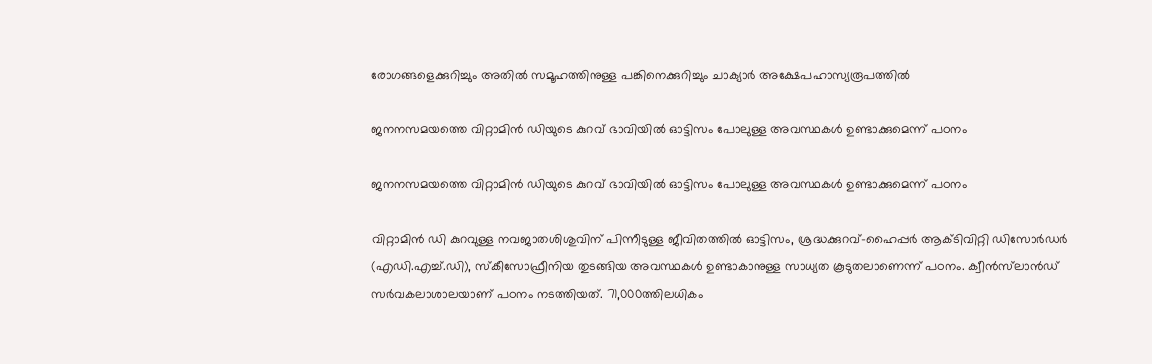രോഗങ്ങളെക്കുറിച്ചും അതിൽ സമൂഹത്തിനുള്ള പങ്കിനെക്കുറിച്ചും ചാക്യാർ അക്ഷേപഹാസ്യരൂപത്തിൽ

ജനനസമയത്തെ വിറ്റാമിൻ ഡിയുടെ കുറവ് ഭാവിയിൽ ഓട്ടിസം പോലുള്ള അവസ്ഥകൾ ഉണ്ടാക്കുമെന്ന് പഠനം

ജനനസമയത്തെ വിറ്റാമിൻ ഡിയുടെ കുറവ് ഭാവിയിൽ ഓട്ടിസം പോലുള്ള അവസ്ഥകൾ ഉണ്ടാക്കുമെന്ന് പഠനം

വിറ്റാമിൻ ഡി കുറവുള്ള നവജാതശിശുവിന് പിന്നീടുള്ള ജീവിതത്തിൽ ഓട്ടിസം, ശ്രദ്ധക്കുറവ്-ഹൈപ്പർ ആക്ടിവിറ്റി ഡിസോർഡർ (എഡി.എച്ച്.ഡി), സ്കീസോഫ്രീനിയ തുടങ്ങിയ അവസ്ഥകൾ ഉണ്ടാകാനുള്ള സാധ്യത കൂടുതലാണെന്ന് പഠനം. ക്വീൻസ്‌ലാൻഡ് സർവകലാശാലയാണ് പഠനം നടത്തിയത്. 71,000ത്തിലധികം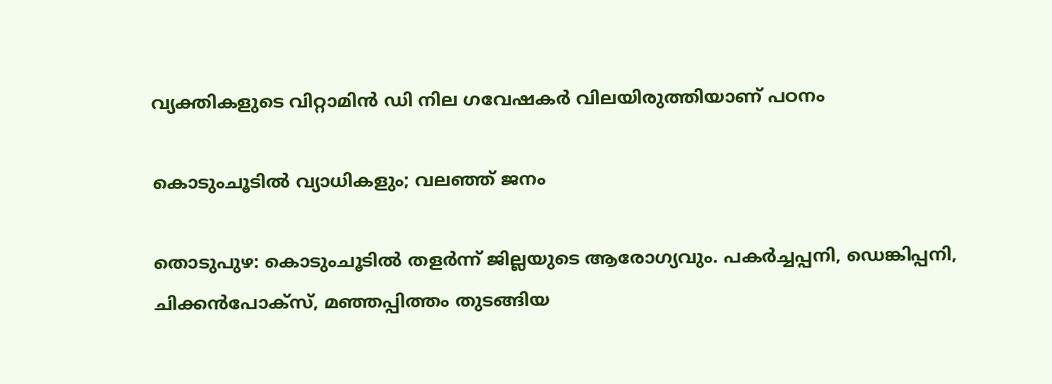വ്യക്തികളുടെ വിറ്റാമിൻ ഡി നില ഗവേഷകർ വിലയിരുത്തിയാണ് പഠനം

കൊടുംചൂടിൽ വ്യാധികളും; വലഞ്ഞ് ജനം

തൊടുപുഴ: കൊടുംചൂടിൽ തളർന്ന് ജില്ലയുടെ ആരോഗ്യവും. പകർച്ചപ്പനി, ഡെങ്കിപ്പനി, ചിക്കൻപോക്സ്, മഞ്ഞപ്പിത്തം തുടങ്ങിയ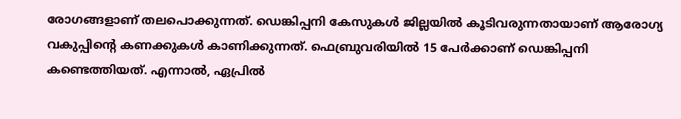രോഗങ്ങളാണ് തലപൊക്കുന്നത്. ഡെങ്കിപ്പനി കേസുകൾ ജില്ലയിൽ കൂടിവരുന്നതായാണ് ആരോഗ്യ വകുപ്പിന്‍റെ കണക്കുകൾ കാണിക്കുന്നത്. ഫെബ്രുവരിയിൽ 15 പേർക്കാണ് ഡെങ്കിപ്പനി കണ്ടെത്തിയത്. എന്നാൽ, ഏപ്രിൽ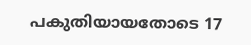പകുതിയായതോടെ 17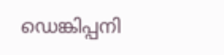ഡെങ്കിപ്പനി